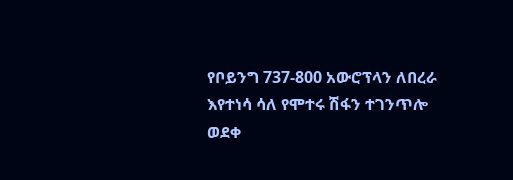የቦይንግ 737-800 አውሮፕላን ለበረራ እየተነሳ ሳለ የሞተሩ ሽፋን ተገንጥሎ ወደቀ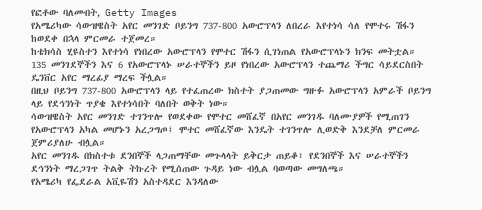የፎቶው ባለመብት, Getty Images
የአሜሪካው ሳውዝዌስት አየር መንገድ ቦይንግ 737-800 አውሮፕላን ለበረራ እየተነሳ ሳለ የሞተሩ ሽፋን ከወደቀ በኋላ ምርመራ ተጀመረ።
ከቴክሳስ ሂዩስተን እየተነሳ የነበረው አውሮፕላን የሞተር ሽፋን ሲገነጠል የአውሮፕላኑን ክንፍ መትቷል።
135 መንገደኞችን እና 6 የአውሮፕላኑ ሠራተኞችን ይዞ የነበረው አውሮፕላን ተጨማሪ ችግር ሳይደርስበት ዴንቨር አየር ማረፊያ ማረፍ ችሏል።
በዚህ ቦይንግ 737-800 አውሮፕላን ላይ የተፈጠረው ክስተት ያጋጠመው ግዙፉ አውሮፕላን አምራች ቦይንግ ላይ የደኅንነት ጥያቄ እየተነሳበት ባለበት ወቅት ነው።
ሳውዝዌስት አየር መንገድ ተገንጥሎ የወደቀው የሞተር መሸፈኛ በአየር መንገዱ ባለሙያዎች የሚጠገን የአውሮፕላን አካል መሆኑን አረጋግጦ፤ ሞተር መሸፈኛው እንዴት ተገንጥሎ ሊወድቅ እንደቻለ ምርመራ ጀምሪያለሁ ብሏል።
አየር መንገዱ በክስተቱ ደንበኞች ላጋጠማቸው መጉላላት ይቅርታ ጠይቆ፣ የደንበኞች እና ሠራተኞችን ደኅንነት ማረጋገጥ ትልቅ ትኩረት የሚሰጠው ጉዳይ ነው ብሏል ባወጣው መግለጫ።
የአሜሪካ የፌደራል አቪዬሽን አስተዳደር እንዳለው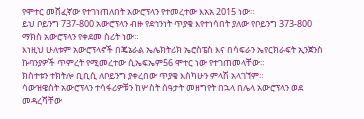የሞተር መሸፈኛው የተገነጠለበት አውሮፕላን የተመረተው እአአ 2015 ነው።
ይህ ቦይንግ 737-800 አውሮፕላን ብዙ የደኅንነት ጥያቄ እየተነሳበት ያለው የቦይንግ 373-800 ማክስ አውሮፕላን የቀደመ ስሪት ነው።
እነዚህ ሁለቱም አውሮፕላኖች በጄኔራል ኤሌክትሪክ ኤሮስፔስ እና በሳፍራን ኤየርክራፍት ኢንጀንስ ኩባንያዎች ጥምረት የሚመረተው ሲኤፍኤም56 ሞተር ነው የተገጠመላቸው።
ክስተቱን ተክትሎ ቢቢሲ ለቦይንግ ያቀረበው ጥያቄ እስካሁን ምላሽ አላገኘም።
ሳውዝዌስት አውሮፕላን ተሳፋሪዎቹን ከሦስት ሰዓታት መዘግየት በኋላ በሌላ አውሮፕላን ወደ መዳረሻቸው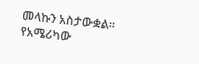መላኩን አስታውቋል።
የአሜሪካው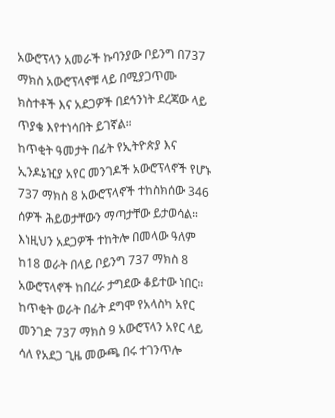አውሮፕላን አመራች ኩባንያው ቦይንግ በ737 ማክስ አውሮፕላኖቹ ላይ በሚያጋጥሙ ክስተቶች እና አደጋዎች በደኅንነት ደረጃው ላይ ጥያቄ እየተነሳበት ይገኛል።
ከጥቂት ዓመታት በፊት የኢትዮጵያ እና ኢንዶኔዢያ አየር መንገዶች አውሮፕላኖች የሆኑ 737 ማክስ 8 አውሮፕላኖች ተከስክሰው 346 ሰዎች ሕይወታቸውን ማጣታቸው ይታወሳል።
እነዚህን አደጋዎች ተከትሎ በመላው ዓለም ከ18 ወራት በላይ ቦይንግ 737 ማክስ 8 አውሮፕላኖች ከበረራ ታግደው ቆይተው ነበር።
ከጥቂት ወራት በፊት ደግሞ የአላስካ አየር መንገድ 737 ማክስ 9 አውሮፕላን አየር ላይ ሳለ የአደጋ ጊዜ መውጫ በሩ ተገንጥሎ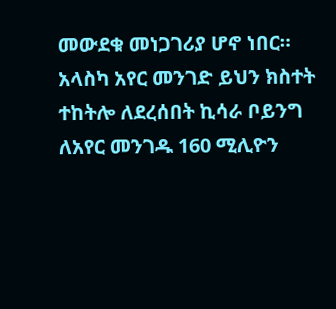መውደቁ መነጋገሪያ ሆኖ ነበር።
አላስካ አየር መንገድ ይህን ክስተት ተከትሎ ለደረሰበት ኪሳራ ቦይንግ ለአየር መንገዱ 160 ሚሊዮን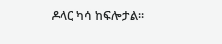ዶላር ካሳ ከፍሎታል።